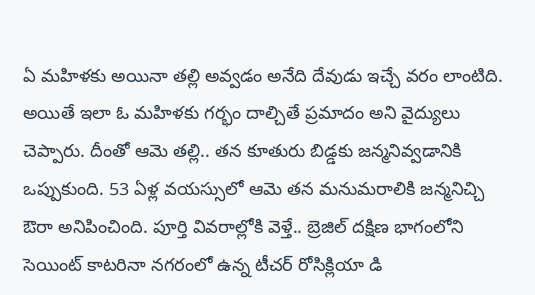ఏ మహిళకు అయినా తల్లి అవ్వడం అనేది దేవుడు ఇచ్చే వరం లాంటిది. అయితే ఇలా ఓ మహిళకు గర్భం దాల్చితే ప్రమాదం అని వైద్యులు చెప్పారు. దీంతో ఆమె తల్లి.. తన కూతురు బిడ్డకు జన్మనివ్వడానికి ఒప్పుకుంది. 53 ఏళ్ల వయస్సులో ఆమె తన మనుమరాలికి జన్మనిచ్చి ఔరా అనిపించింది. పూర్తి వివరాల్లోకి వెళ్తే.. బ్రెజిల్ దక్షిణ భాగంలోని సెయింట్ కాటరినా నగరంలో ఉన్న టీచర్ రోసిక్లియా డి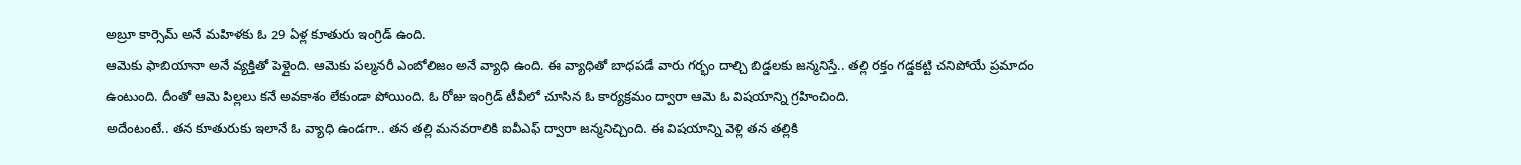అబ్రూ కార్సెమ్ అనే మహిళకు ఓ 29 ఏళ్ల కూతురు ఇంగ్రిడ్ ఉంది.
ఆమెకు ఫాబియానా అనే వ్యక్తితో పెళ్లైంది. ఆమెకు పల్మనరీ ఎంబోలిజం అనే వ్యాధి ఉంది. ఈ వ్యాధితో బాధపడే వారు గర్భం దాల్చి బిడ్డలకు జన్మనిస్తే.. తల్లి రక్తం గడ్డకట్టి చనిపోయే ప్రమాదం ఉంటుంది. దీంతో ఆమె పిల్లలు కనే అవకాశం లేకుండా పోయింది. ఓ రోజు ఇంగ్రిడ్ టీవీలో చూసిన ఓ కార్యక్రమం ద్వారా ఆమె ఓ విషయాన్ని గ్రహించింది.
అదేంటంటే.. తన కూతురుకు ఇలానే ఓ వ్యాధి ఉండగా.. తన తల్లి మనవరాలికి ఐవీఎఫ్ ద్వారా జన్మనిచ్చింది. ఈ విషయాన్ని వెళ్లి తన తల్లికి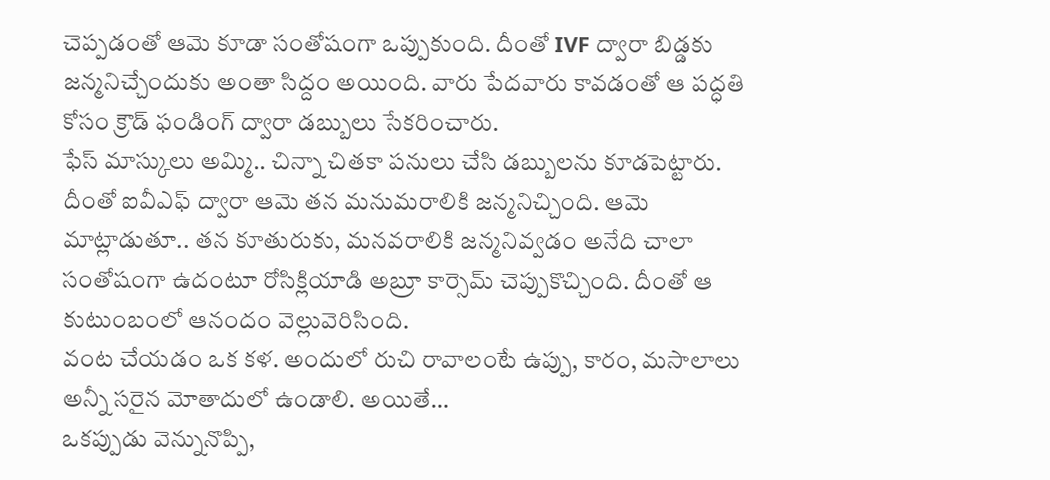చెప్పడంతో ఆమె కూడా సంతోషంగా ఒప్పుకుంది. దీంతో IVF ద్వారా బిడ్డకు జన్మనిచ్చేందుకు అంతా సిద్దం అయింది. వారు పేదవారు కావడంతో ఆ పద్ధతి కోసం క్రౌడ్ ఫండింగ్ ద్వారా డబ్బులు సేకరించారు.
ఫేస్ మాస్కులు అమ్మి.. చిన్నా చితకా పనులు చేసి డబ్బులను కూడపెట్టారు. దీంతో ఐవీఎఫ్ ద్వారా ఆమె తన మనుమరాలికి జన్మనిచ్చింది. ఆమె మాట్లాడుతూ.. తన కూతురుకు, మనవరాలికి జన్మనివ్వడం అనేది చాలా సంతోషంగా ఉదంటూ రోసిక్లియాడి అబ్రూ కార్సెమ్ చెప్పుకొచ్చింది. దీంతో ఆ కుటుంబంలో ఆనందం వెల్లువెరిసింది.
వంట చేయడం ఒక కళ. అందులో రుచి రావాలంటే ఉప్పు, కారం, మసాలాలు అన్నీ సరైన మోతాదులో ఉండాలి. అయితే…
ఒకప్పుడు వెన్నునొప్పి,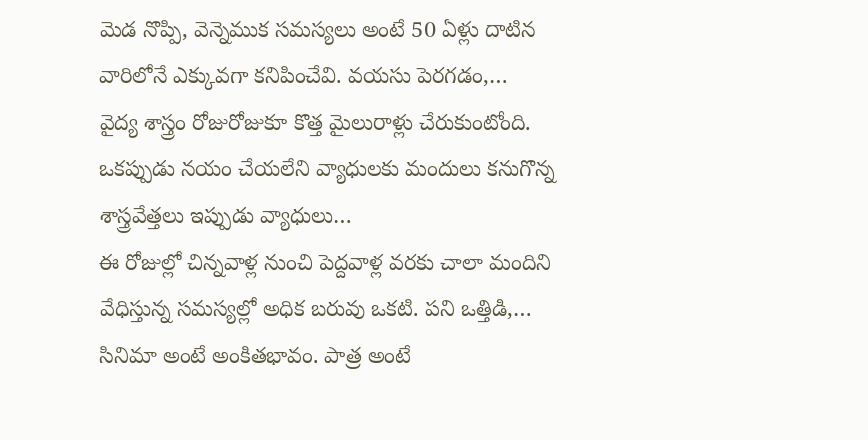మెడ నొప్పి, వెన్నెముక సమస్యలు అంటే 50 ఏళ్లు దాటిన వారిలోనే ఎక్కువగా కనిపించేవి. వయసు పెరగడం,…
వైద్య శాస్త్రం రోజురోజుకూ కొత్త మైలురాళ్లు చేరుకుంటోంది. ఒకప్పుడు నయం చేయలేని వ్యాధులకు మందులు కనుగొన్న శాస్త్రవేత్తలు ఇప్పుడు వ్యాధులు…
ఈ రోజుల్లో చిన్నవాళ్ల నుంచి పెద్దవాళ్ల వరకు చాలా మందిని వేధిస్తున్న సమస్యల్లో అధిక బరువు ఒకటి. పని ఒత్తిడి,…
సినిమా అంటే అంకితభావం. పాత్ర అంటే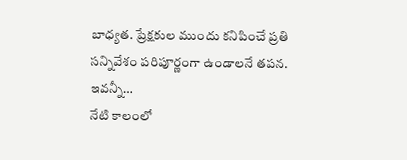బాధ్యత. ప్రేక్షకుల ముందు కనిపించే ప్రతి సన్నివేశం పరిపూర్ణంగా ఉండాలనే తపన. ఇవన్నీ…
నేటి కాలంలో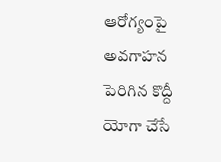ఆరోగ్యంపై అవగాహన పెరిగిన కొద్దీ యోగా చేసే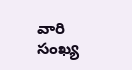వారి సంఖ్య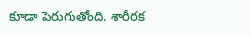కూడా పెరుగుతోంది. శారీరక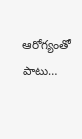ఆరోగ్యంతో పాటు…